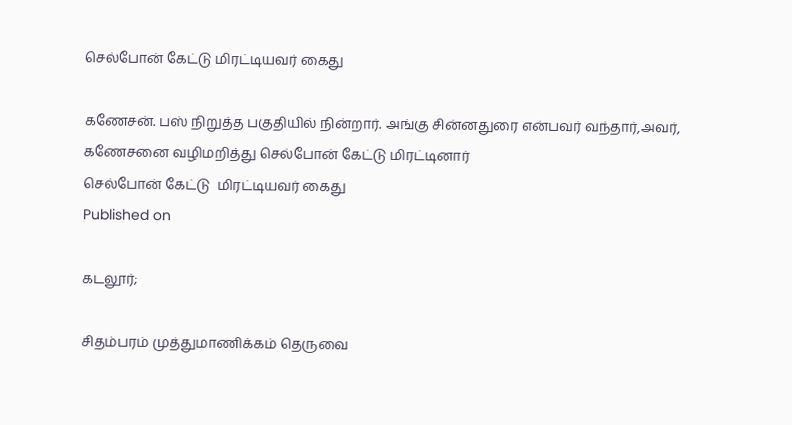செல்போன் கேட்டு மிரட்டியவர் கைது

கணேசன். பஸ் நிறுத்த பகுதியில் நின்றார். அங்கு சின்னதுரை என்பவர் வந்தார்,அவர், கணேசனை வழிமறித்து செல்போன் கேட்டு மிரட்டினார்
செல்போன் கேட்டு  மிரட்டியவர் கைது
Published on

கடலூர்;

சிதம்பரம் முத்துமாணிக்கம் தெருவை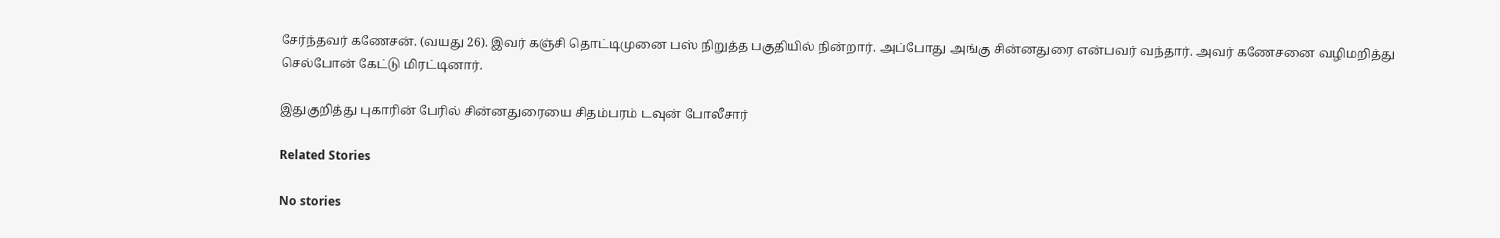சேர்ந்தவர் கணேசன். (வயது 26). இவர் கஞ்சி தொட்டிமுனை பஸ் நிறுத்த பகுதியில் நின்றார். அப்போது அங்கு சின்னதுரை என்பவர் வந்தார். அவர் கணேசனை வழிமறித்து செல்போன் கேட்டு மிரட்டினார்.

இதுகுறித்து புகாரின் பேரில் சின்னதுரையை சிதம்பரம் டவுன் போலீசார்

Related Stories

No stories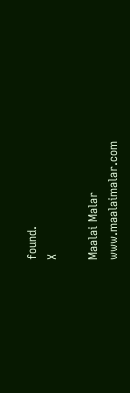found.
X

Maalai Malar
www.maalaimalar.com